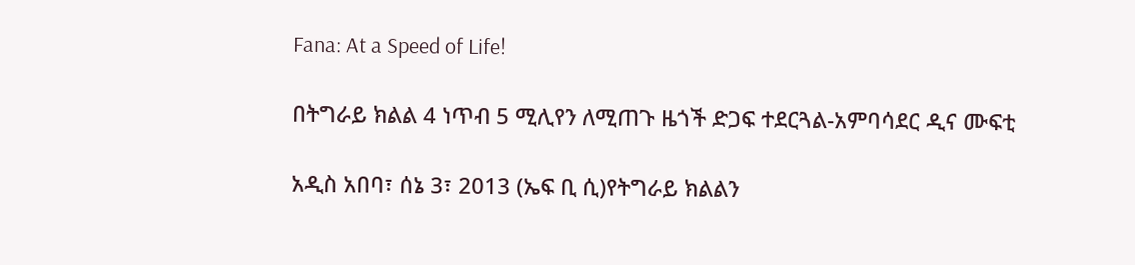Fana: At a Speed of Life!

በትግራይ ክልል 4 ነጥብ 5 ሚሊየን ለሚጠጉ ዜጎች ድጋፍ ተደርጓል-አምባሳደር ዲና ሙፍቲ

አዲስ አበባ፣ ሰኔ 3፣ 2013 (ኤፍ ቢ ሲ)የትግራይ ክልልን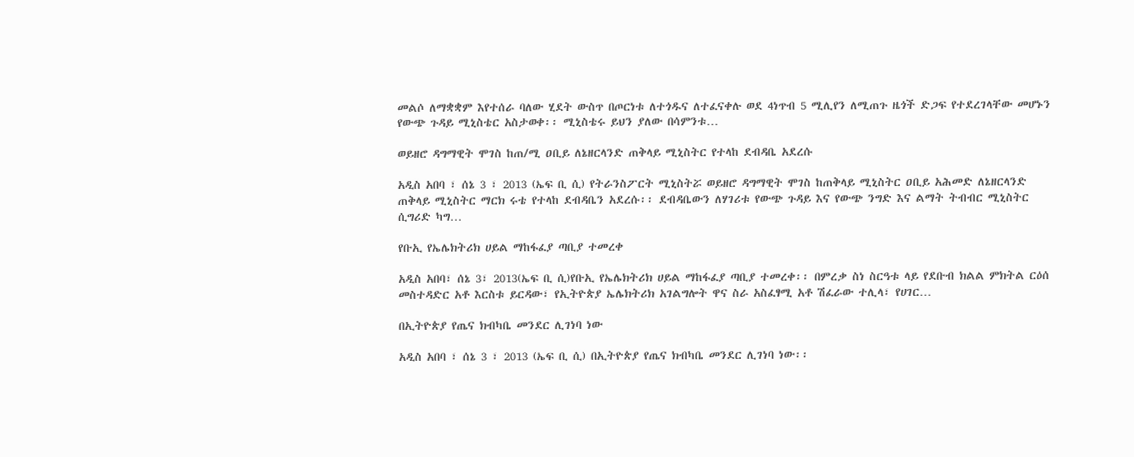መልሶ ለማቋቋም እየተሰራ ባለው ሂደት ውስጥ በጦርነቱ ለተጎዱና ለተፈናቀሉ ወደ 4ነጥብ 5 ሚሊየን ለሚጠጉ ዜጎች ድጋፍ የተደረገላቸው መሆኑን የውጭ ጉዳይ ሚኒስቴር አስታወቀ፡፡ ሚኒስቴሩ ይህን ያለው በሳምንቱ…

ወይዘሮ ዳግማዊት ሞገስ ከጠ/ሚ ዐቢይ ለኔዘርላንድ ጠቅላይ ሚኒስትር የተላከ ደብዳቤ አደረሱ

አዲስ አበባ ፣ ሰኔ 3 ፣ 2013 (ኤፍ ቢ ሲ) የትራንስፖርት ሚኒስትሯ ወይዘሮ ዳግማዊት ሞገስ ከጠቅላይ ሚኒስትር ዐቢይ አሕመድ ለኔዘርላንድ ጠቅላይ ሚኒስትር ማርክ ሩቴ የተላከ ደብዳቤን አደረሱ፡፡ ደብዳቤውን ለሃገሪቱ የውጭ ጉዳይ እና የውጭ ንግድ እና ልማት ትብብር ሚኒስትር ሲግሪድ ካግ…

የቡኢ የኤሌክትሪክ ሀይል ማከፋፈያ ጣቢያ ተመረቀ

አዲስ አበባ፣ ሰኔ 3፣ 2013(ኤፍ ቢ ሲ)የቡኢ የኤሌክትሪክ ሀይል ማከፋፈያ ጣቢያ ተመረቀ፡፡ በምረቃ ስነ ስርዓቱ ላይ የደቡብ ክልል ምክትል ርዕሰ መስተዳድር አቶ እርስቱ ይርዳው፣ የኢትዮጵያ ኤሌክትሪክ አገልግሎት ዋና ስራ አስፈፃሚ አቶ ሽፈራው ተሊላ፣ የሀገር…

በኢትዮጵያ የጤና ክብካቤ መንደር ሊገነባ ነው

አዲስ አበባ ፣ ሰኔ 3 ፣ 2013 (ኤፍ ቢ ሲ) በኢትዮጵያ የጤና ክብካቤ መንደር ሊገነባ ነው፡፡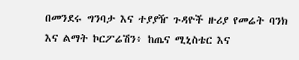በመንደሩ ግንባታ እና ተያያዥ ጉዳዮች ዙሪያ የመሬት ባንክ እና ልማት ኮርፖሬሽን፥ ከጤና ሚኒስቴር እና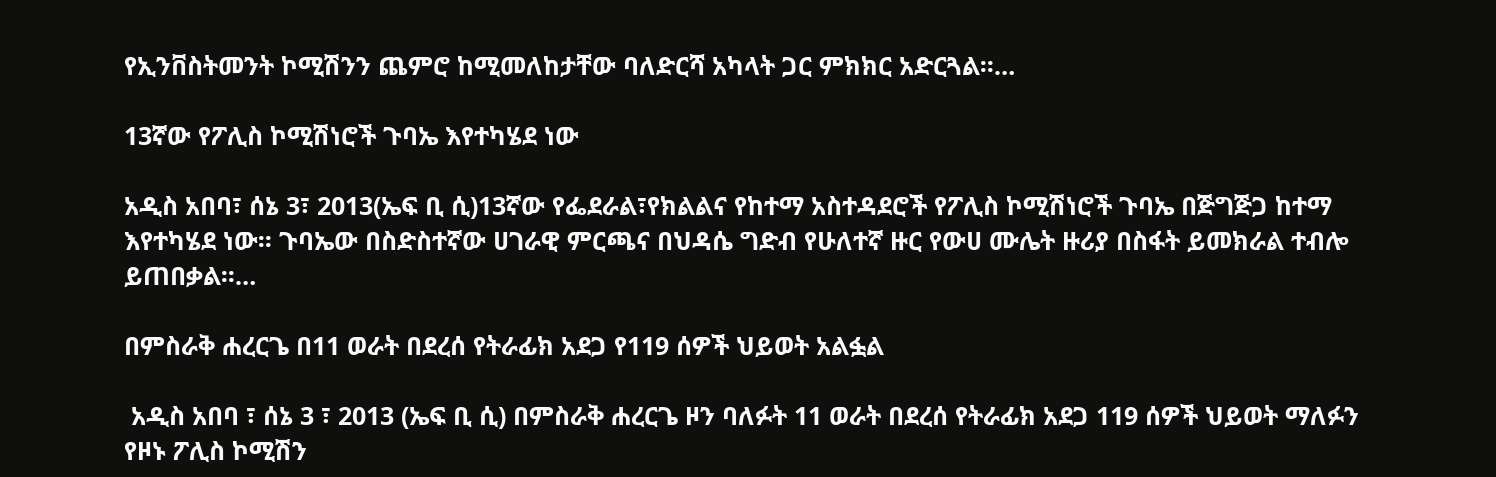የኢንቨስትመንት ኮሚሽንን ጨምሮ ከሚመለከታቸው ባለድርሻ አካላት ጋር ምክክር አድርጓል፡፡…

13ኛው የፖሊስ ኮሚሽነሮች ጉባኤ እየተካሄደ ነው

አዲስ አበባ፣ ሰኔ 3፣ 2013(ኤፍ ቢ ሲ)13ኛው የፌደራል፣የክልልና የከተማ አስተዳደሮች የፖሊስ ኮሚሽነሮች ጉባኤ በጅግጅጋ ከተማ እየተካሄደ ነው፡፡ ጉባኤው በስድስተኛው ሀገራዊ ምርጫና በህዳሴ ግድብ የሁለተኛ ዙር የውሀ ሙሌት ዙሪያ በስፋት ይመክራል ተብሎ ይጠበቃል፡፡…

በምስራቅ ሐረርጌ በ11 ወራት በደረሰ የትራፊክ አደጋ የ119 ሰዎች ህይወት አልፏል

 አዲስ አበባ ፣ ሰኔ 3 ፣ 2013 (ኤፍ ቢ ሲ) በምስራቅ ሐረርጌ ዞን ባለፉት 11 ወራት በደረሰ የትራፊክ አደጋ 119 ሰዎች ህይወት ማለፉን የዞኑ ፖሊስ ኮሚሽን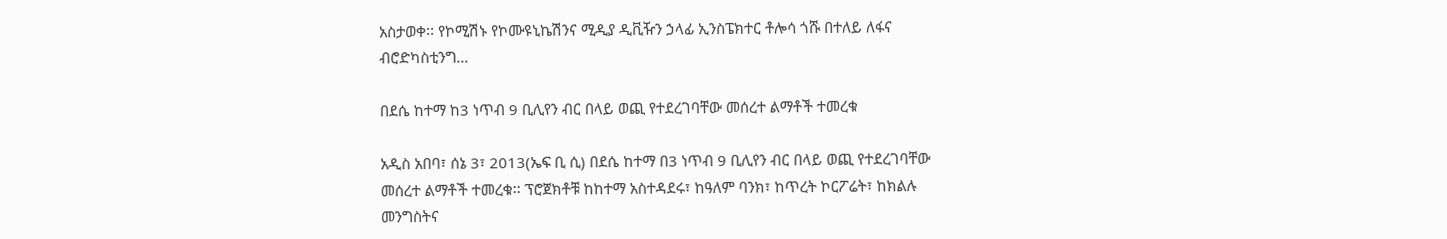አስታወቀ፡፡ የኮሚሽኑ የኮሙዩኒኬሽንና ሚዲያ ዲቪዥን ኃላፊ ኢንስፔክተር ቶሎሳ ጎሹ በተለይ ለፋና ብሮድካስቲንግ…

በደሴ ከተማ ከ3 ነጥብ 9 ቢሊየን ብር በላይ ወጪ የተደረገባቸው መሰረተ ልማቶች ተመረቁ

አዲስ አበባ፣ ሰኔ 3፣ 2013(ኤፍ ቢ ሲ) በደሴ ከተማ በ3 ነጥብ 9 ቢሊየን ብር በላይ ወጪ የተደረገባቸው መሰረተ ልማቶች ተመረቁ፡፡ ፕሮጀክቶቹ ከከተማ አስተዳደሩ፣ ከዓለም ባንክ፣ ከጥረት ኮርፖሬት፣ ከክልሉ መንግስትና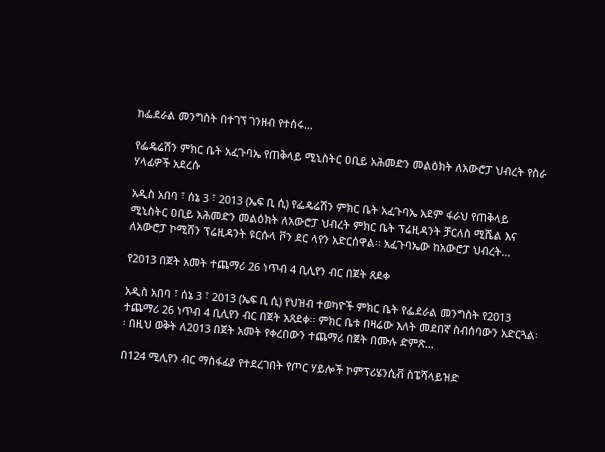ከፌደራል መንግስት በተገኘ ገንዘብ የተሰሩ…

የፌዴሬሽን ምክር ቤት አፈጉባኤ የጠቅላይ ሚኒስትር ዐቢይ አሕመድን መልዕክት ለአውሮፓ ህብረት የስራ ሃላፊዎች አደረሱ

አዲስ አበባ ፣ ሰኔ 3 ፣ 2013 (ኤፍ ቢ ሲ) የፌዴሬሽን ምክር ቤት አፈጉባኤ አደም ፋራህ የጠቅላይ ሚኒስትር ዐቢይ አሕመድን መልዕክት ለአውሮፓ ህብረት ምክር ቤት ፕሬዚዳንት ቻርለስ ሚሼል እና ለአውሮፓ ኮሚሽን ፕሬዚዳንት ዩርሱላ ቮን ደር ላየን አድርሰዋል፡፡ አፈጉባኤው ከአውሮፓ ህብረት…

የ2013 በጀት አመት ተጨማሪ 26 ነጥብ 4 ቢሊየን ብር በጀት ጸደቀ

አዲስ አበባ ፣ ሰኔ 3 ፣ 2013 (ኤፍ ቢ ሲ) የህዝብ ተወካዮች ምክር ቤት የፌደራል መንግስት የ2013 ተጨማሪ 26 ነጥብ 4 ቢሊየን ብር በጀት አጸደቀ፡፡ ምክር ቤቱ በዛሬው እለት መደበኛ ስብሰባውን አድርጓል፡፡ በዚህ ወቅት ለ2013 በጀት አመት የቀረበውን ተጨማሪ በጀት በሙሉ ድምጽ…

በ124 ሚሊየን ብር ማስፋፊያ የተደረገበት የጦር ሃይሎች ኮምፕሪሄንሲቭ ስፔሻላይዝድ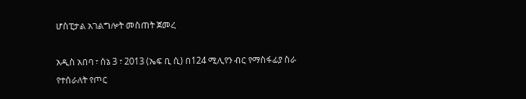ሆስፒታል አገልግሎት መስጠት ጀመረ

አዲስ አበባ ፣ ሰኔ 3 ፣ 2013 (ኤፍ ቢ ሲ) በ124 ሚሊየን ብር የማስፋፊያ ስራ የተሰራለት የጦር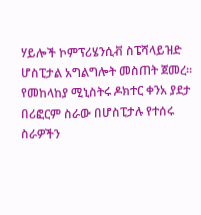ሃይሎች ኮምፕሪሄንሲቭ ስፔሻላይዝድ ሆስፒታል አግልግሎት መስጠት ጀመረ፡፡ የመከላከያ ሚኒስትሩ ዶክተር ቀንአ ያደታ በሪፎርም ስራው በሆስፒታሉ የተሰሩ ስራዎችን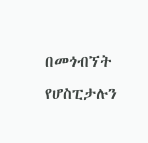በመጎብኘት የሆስፒታሉን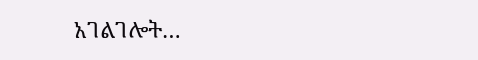አገልገሎት…